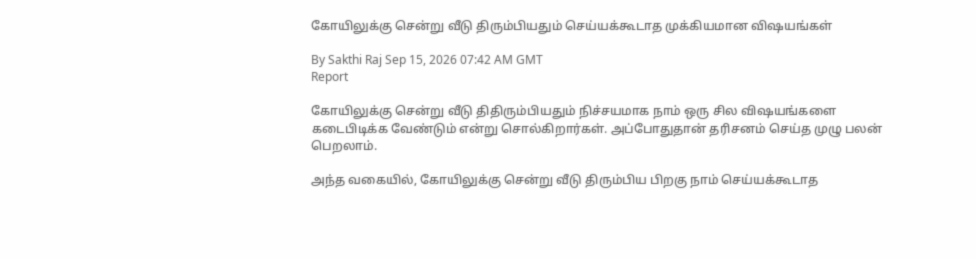கோயிலுக்கு சென்று வீடு திரும்பியதும் செய்யக்கூடாத முக்கியமான விஷயங்கள்

By Sakthi Raj Sep 15, 2026 07:42 AM GMT
Report

கோயிலுக்கு சென்று வீடு திதிரும்பியதும் நிச்சயமாக நாம் ஒரு சில விஷயங்களை கடைபிடிக்க வேண்டும் என்று சொல்கிறார்கள். அப்போதுதான் தரிசனம் செய்த முழு பலன் பெறலாம்.

அந்த வகையில், கோயிலுக்கு சென்று வீடு திரும்பிய பிறகு நாம் செய்யக்கூடாத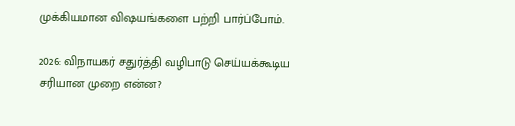முக்கியமான விஷயங்களை பற்றி பார்ப்போம்.

2026: விநாயகர் சதுர்த்தி வழிபாடு செய்யக்கூடிய சரியான முறை என்ன?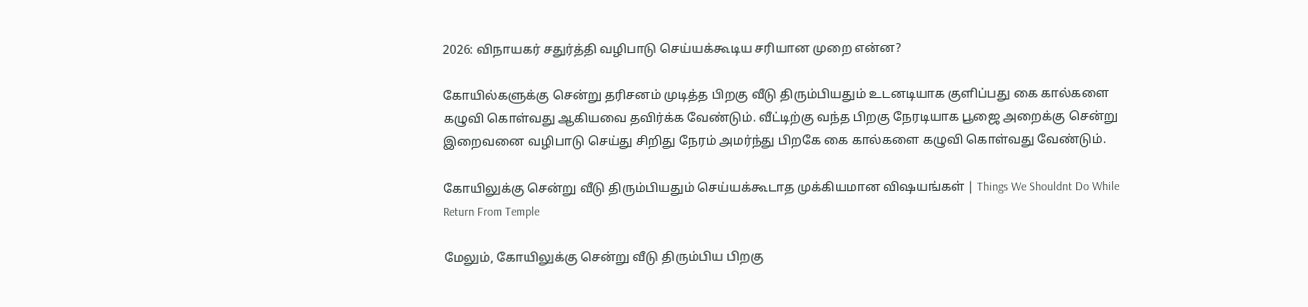2026: விநாயகர் சதுர்த்தி வழிபாடு செய்யக்கூடிய சரியான முறை என்ன?

கோயில்களுக்கு சென்று தரிசனம் முடித்த பிறகு வீடு திரும்பியதும் உடனடியாக குளிப்பது கை கால்களை கழுவி கொள்வது ஆகியவை தவிர்க்க வேண்டும். வீட்டிற்கு வந்த பிறகு நேரடியாக பூஜை அறைக்கு சென்று இறைவனை வழிபாடு செய்து சிறிது நேரம் அமர்ந்து பிறகே கை கால்களை கழுவி கொள்வது வேண்டும்.

கோயிலுக்கு சென்று வீடு திரும்பியதும் செய்யக்கூடாத முக்கியமான விஷயங்கள் | Things We Shouldnt Do While Return From Temple

மேலும், கோயிலுக்கு சென்று வீடு திரும்பிய பிறகு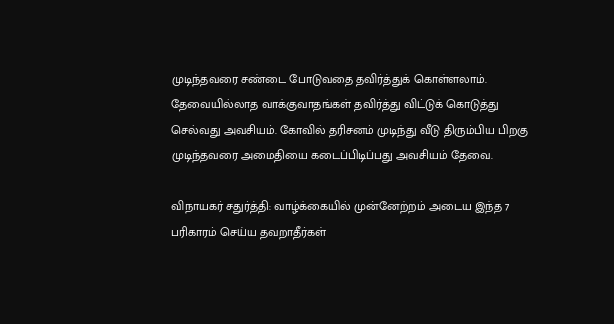முடிந்தவரை சண்டை போடுவதை தவிர்த்துக் கொள்ளலாம். தேவையில்லாத வாக்குவாதங்கள் தவிர்த்து விட்டுக் கொடுத்து செல்வது அவசியம். கோவில் தரிசனம் முடிந்து வீடு திரும்பிய பிறகு முடிந்தவரை அமைதியை கடைப்பிடிப்பது அவசியம் தேவை.

விநாயகர் சதுர்த்தி: வாழ்க்கையில் முன்னேற்றம் அடைய இந்த 7 பரிகாரம் செய்ய தவறாதீர்கள்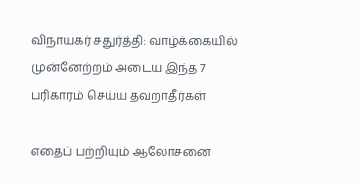விநாயகர் சதுர்த்தி: வாழ்க்கையில் முன்னேற்றம் அடைய இந்த 7 பரிகாரம் செய்ய தவறாதீர்கள்

எதைப் பற்றியும் ஆலோசனை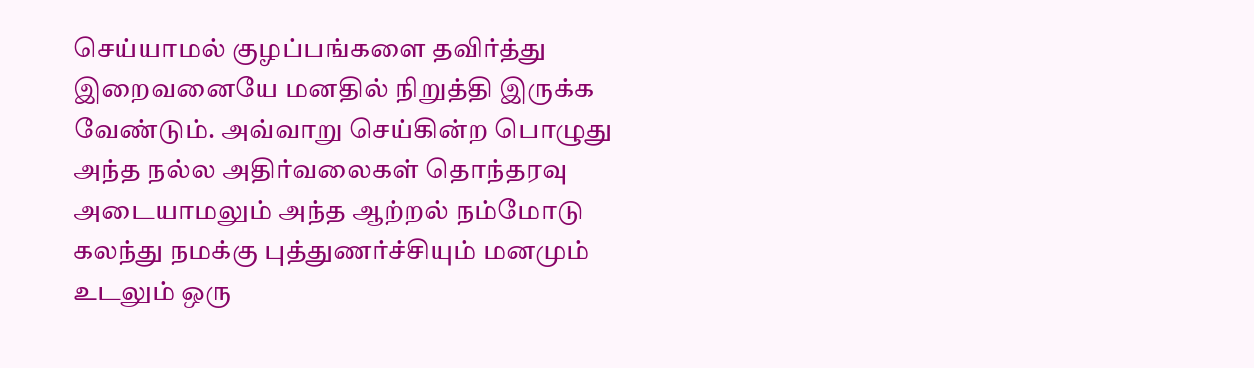செய்யாமல் குழப்பங்களை தவிர்த்து இறைவனையே மனதில் நிறுத்தி இருக்க வேண்டும். அவ்வாறு செய்கின்ற பொழுது அந்த நல்ல அதிர்வலைகள் தொந்தரவு அடையாமலும் அந்த ஆற்றல் நம்மோடு கலந்து நமக்கு புத்துணர்ச்சியும் மனமும் உடலும் ஒரு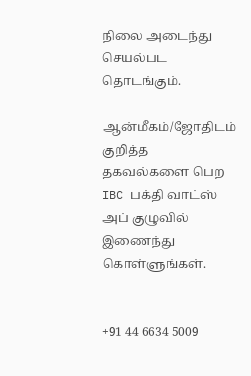நிலை அடைந்து செயல்பட தொடங்கும்.

ஆன்மீகம்/ஜோதிடம் குறித்த தகவல்களை பெற IBC பக்தி வாட்ஸ் அப் குழுவில் இணைந்து கொள்ளுங்கள்.


+91 44 6634 5009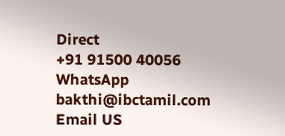Direct
+91 91500 40056
WhatsApp
bakthi@ibctamil.com
Email US